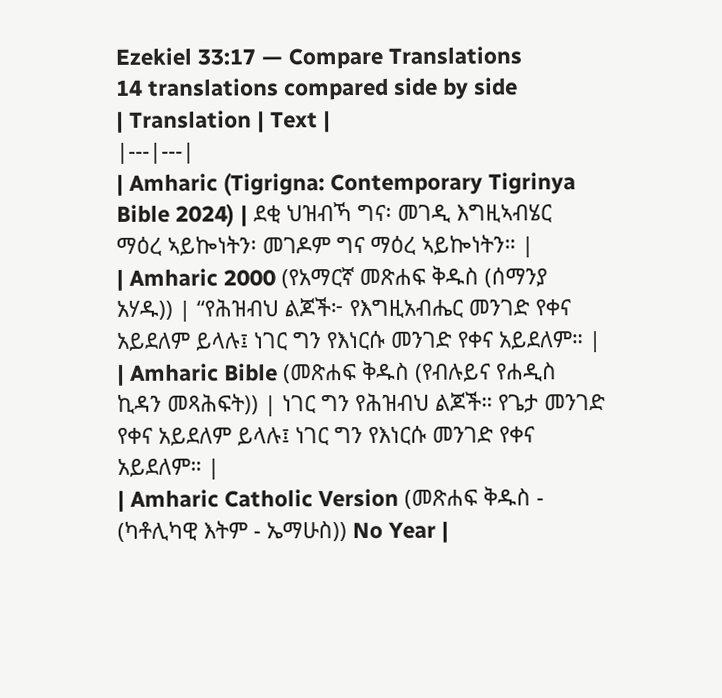Ezekiel 33:17 — Compare Translations
14 translations compared side by side
| Translation | Text |
|---|---|
| Amharic (Tigrigna: Contemporary Tigrinya Bible 2024) | ደቂ ህዝብኻ ግና፡ መገዲ እግዚኣብሄር ማዕረ ኣይኰነትን፡ መገዶም ግና ማዕረ ኣይኰነትን። |
| Amharic 2000 (የአማርኛ መጽሐፍ ቅዱስ (ሰማንያ አሃዱ)) | “የሕዝብህ ልጆች፦ የእግዚአብሔር መንገድ የቀና አይደለም ይላሉ፤ ነገር ግን የእነርሱ መንገድ የቀና አይደለም። |
| Amharic Bible (መጽሐፍ ቅዱስ (የብሉይና የሐዲስ ኪዳን መጻሕፍት)) | ነገር ግን የሕዝብህ ልጆች። የጌታ መንገድ የቀና አይደለም ይላሉ፤ ነገር ግን የእነርሱ መንገድ የቀና አይደለም። |
| Amharic Catholic Version (መጽሐፍ ቅዱስ - (ካቶሊካዊ እትም - ኤማሁስ)) No Year |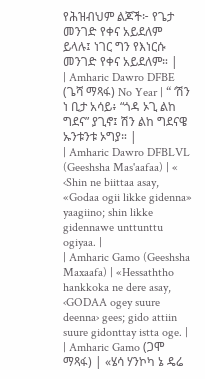የሕዝብህም ልጆች፦ የጌታ መንገድ የቀና አይደለም ይላሉ፤ ነገር ግን የእነርሱ መንገድ የቀና አይደለም። |
| Amharic Dawro DFBE (ጌሻ ማጻፋ) No Year | “ ‘ሽን ነ ቢታ አሳይ፥ “ጎዳ ኦጊ ልከ ግደና” ያጊኖ፤ ሽን ልከ ግደናዌ ኡንቱንቱ ኦግያ። |
| Amharic Dawro DFBLVL (Geeshsha Mas'aafaa) | « ‹Shin ne biittaa asay, «Godaa ogii likke gidenna» yaagiino; shin likke gidennawe unttunttu ogiyaa. |
| Amharic Gamo (Geeshsha Maxaafa) | «Hessaththo hankkoka ne dere asay, ‹GODAA ogey suure deenna› gees; gido attiin suure gidonttay istta oge. |
| Amharic Gamo (ጋሞ ማጻፋ) | «ሄሳ ሃንኮካ ኔ ዴሬ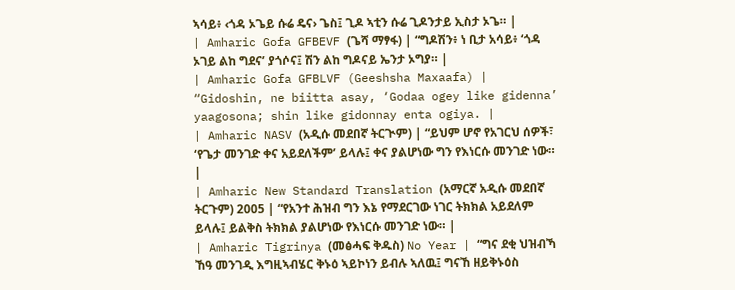ኣሳይ፥ ‹ጎዳ ኦጌይ ሱሬ ዴና› ጌስ፤ ጊዶ ኣቲን ሱሬ ጊዶንታይ ኢስታ ኦጌ። |
| Amharic Gofa GFBEVF (ጌሻ ማፃፋ) | “ግዶሽን፥ ነ ቢታ አሳይ፥ ‘ጎዳ ኦገይ ልከ ግደና’ ያጎሶና፤ ሽን ልከ ግዶናይ ኤንታ ኦግያ። |
| Amharic Gofa GFBLVF (Geeshsha Maxaafa) | “Gidoshin, ne biitta asay, ‘Godaa ogey like gidenna’ yaagosona; shin like gidonnay enta ogiya. |
| Amharic NASV (አዲሱ መደበኛ ትርጒም) | “ይህም ሆኖ የአገርህ ሰዎች፣ ‘የጌታ መንገድ ቀና አይደለችም’ ይላሉ፤ ቀና ያልሆነው ግን የእነርሱ መንገድ ነው። |
| Amharic New Standard Translation (አማርኛ አዲሱ መደበኛ ትርጉም) 2005 | “የአንተ ሕዝብ ግን እኔ የማደርገው ነገር ትክክል አይደለም ይላሉ፤ ይልቅስ ትክክል ያልሆነው የእነርሱ መንገድ ነው። |
| Amharic Tigrinya (መፅሓፍ ቅዱስ) No Year | “ግና ደቂ ህዝብኻ ኸዓ መንገዲ እግዚኣብሄር ቅኑዕ ኣይኮነን ይብሉ ኣለዉ፤ ግናኸ ዘይቅኑዕስ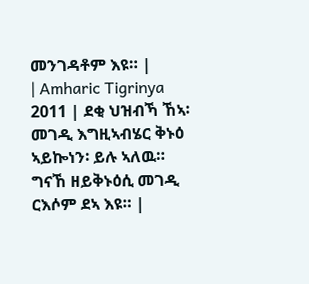መንገዳቶም እዩ። |
| Amharic Tigrinya 2011 | ደቂ ህዝብኻ ኸኣ፡ መገዲ እግዚኣብሄር ቅኑዕ ኣይኰነን፡ ይሉ ኣለዉ። ግናኸ ዘይቅኑዕሲ መገዲ ርእሶም ደኣ እዩ። |